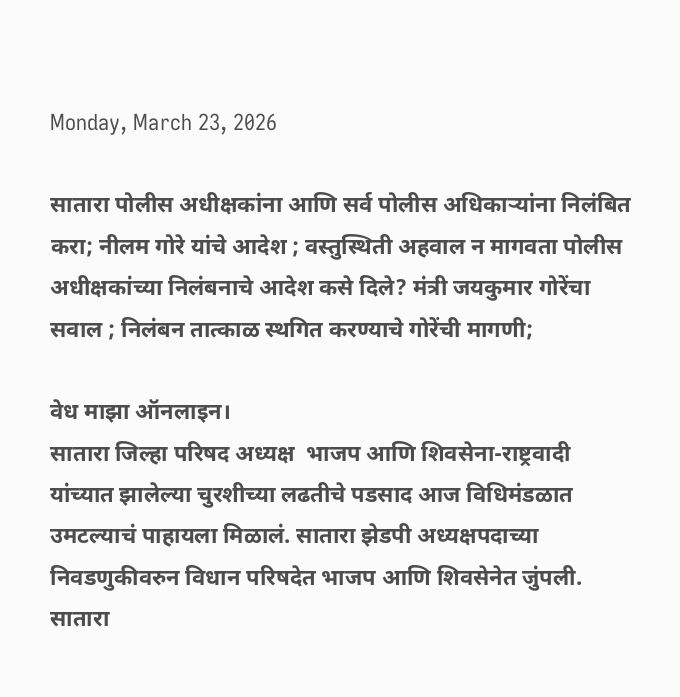Monday, March 23, 2026

सातारा पोलीस अधीक्षकांना आणि सर्व पोलीस अधिकाऱ्यांना निलंबित करा; नीलम गोरे यांचे आदेश ; वस्तुस्थिती अहवाल न मागवता पोलीस अधीक्षकांच्या निलंबनाचे आदेश कसे दिले? मंत्री जयकुमार गोरेंचा सवाल ; निलंबन तात्काळ स्थगित करण्याचे गोरेंची मागणी;

वेध माझा ऑनलाइन।
सातारा जिल्हा परिषद अध्यक्ष  भाजप आणि शिवसेना-राष्ट्रवादी यांच्यात झालेल्या चुरशीच्या लढतीचे पडसाद आज विधिमंडळात उमटल्याचं पाहायला मिळालं. सातारा झेडपी अध्यक्षपदाच्या निवडणुकीवरुन विधान परिषदेत भाजप आणि शिवसेनेत जुंपली. सातारा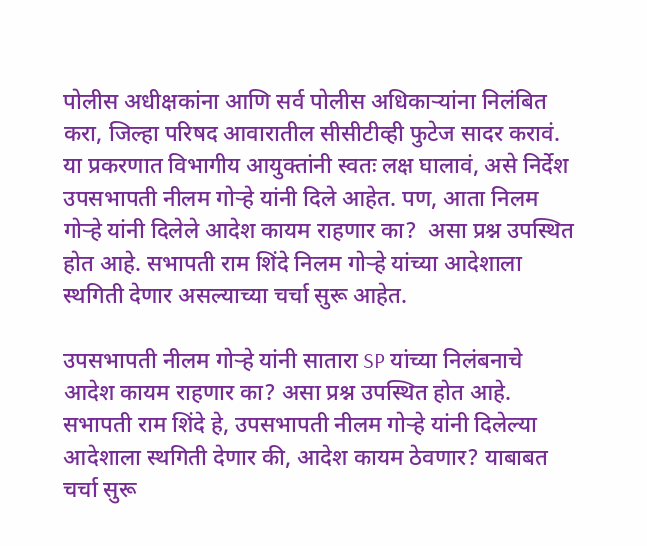पोलीस अधीक्षकांना आणि सर्व पोलीस अधिकाऱ्यांना निलंबित करा, जिल्हा परिषद आवारातील सीसीटीव्ही फुटेज सादर करावं. या प्रकरणात विभागीय आयुक्तांनी स्वतः लक्ष घालावं, असे निर्देश उपसभापती नीलम गोऱ्हे यांनी दिले आहेत. पण, आता निलम गोऱ्हे यांनी दिलेले आदेश कायम राहणार का?  असा प्रश्न उपस्थित होत आहे. सभापती राम शिंदे निलम गोऱ्हे यांच्या आदेशाला स्थगिती देणार असल्याच्या चर्चा सुरू आहेत.

उपसभापती नीलम गोऱ्हे यांनी सातारा SP यांच्या निलंबनाचे आदेश कायम राहणार का? असा प्रश्न उपस्थित होत आहे. सभापती राम शिंदे हे, उपसभापती नीलम गोऱ्हे यांनी दिलेल्या आदेशाला स्थगिती देणार की, आदेश कायम ठेवणार? याबाबत चर्चा सुरू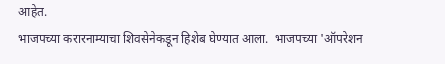आहेत.
भाजपच्या करारनाम्याचा शिवसेनेकडून हिशेब घेण्यात आला.  भाजपच्या 'ऑपरेशन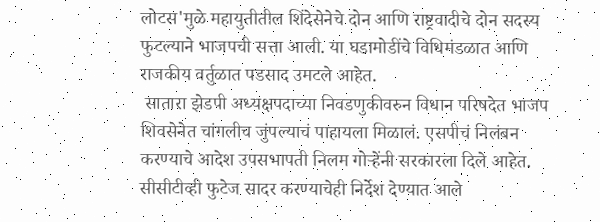लोटस'मुळे महायुतीतील शिंदेसेनेचे दोन आणि राष्ट्रवादीचे दोन सदस्य फुटल्याने भाजपची सत्ता आली. या घडामोडींचे विधिमंडळात आणि राजकीय वर्तुळात पडसाद उमटले आहेत.
 सातारा झेडपी अध्यक्षपदाच्या निवडणुकीवरुन विधान परिषदेत भाजप शिवसेनेत चांगलीच जुंपल्याचं पाहायला मिळालं. एसपीचं निलंबन करण्याचे आदेश उपसभापती निलम गोऱ्हेंनी सरकारला दिले आहेत. सीसीटीव्ही फुटेज सादर करण्याचेही निर्देश देण्यात आले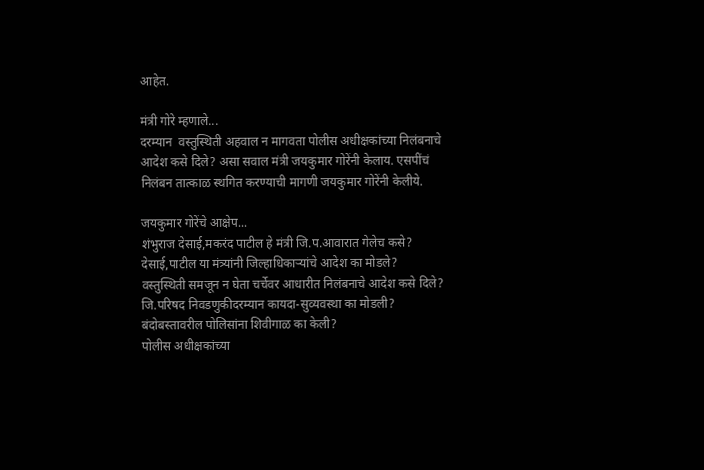आहेत.

मंत्री गोरे म्हणाले...
दरम्यान  वस्तुस्थिती अहवाल न मागवता पोलीस अधीक्षकांच्या निलंबनाचे आदेश कसे दिले? असा सवाल मंत्री जयकुमार गोरेंनी केलाय. एसपींचं निलंबन तात्काळ स्थगित करण्याची मागणी जयकुमार गोरेंनी केलीये.

जयकुमार गोरेंचे आक्षेप...
शंभुराज देसाई,मकरंद पाटील हे मंत्री जि.प.आवारात गेलेच कसे?
देसाई,पाटील या मंत्र्यांनी जिल्हाधिकाऱ्यांचे आदेश का मोडले?
वस्तुस्थिती समजून न घेता चर्चेवर आधारीत निलंबनाचे आदेश कसे दिले?
जि.परिषद निवडणुकीदरम्यान कायदा-सुव्यवस्था का मोडली?
बंदोबस्तावरील पोलिसांना शिवीगाळ का केली?
पोलीस अधीक्षकांच्या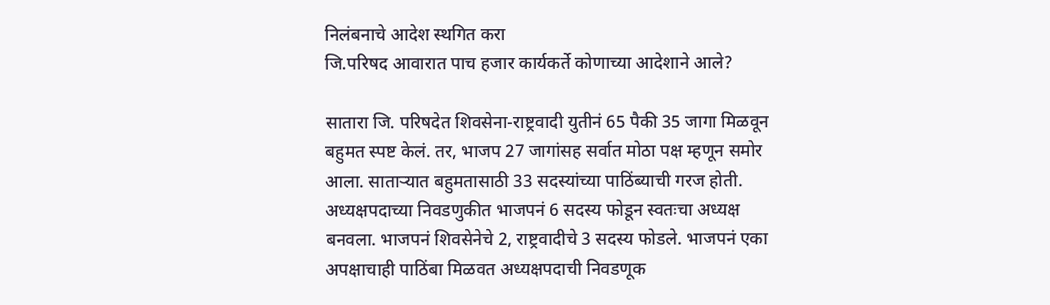निलंबनाचे आदेश स्थगित करा
जि.परिषद आवारात पाच हजार कार्यकर्ते कोणाच्या आदेशाने आले?

सातारा जि. परिषदेत शिवसेना-राष्ट्रवादी युतीनं 65 पैकी 35 जागा मिळवून बहुमत स्पष्ट केलं. तर, भाजप 27 जागांसह सर्वात मोठा पक्ष म्हणून समोर आला. साताऱ्यात बहुमतासाठी 33 सदस्यांच्या पाठिंब्याची गरज होती. अध्यक्षपदाच्या निवडणुकीत भाजपनं 6 सदस्य फोडून स्वतःचा अध्यक्ष बनवला. भाजपनं शिवसेनेचे 2, राष्ट्रवादीचे 3 सदस्य फोडले. भाजपनं एका अपक्षाचाही पाठिंबा मिळवत अध्यक्षपदाची निवडणूक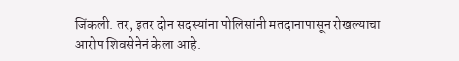जिंकली. तर, इतर दोन सदस्यांना पोलिसांनी मतदानापासून रोखल्याचा आरोप शिवसेनेनं केला आहे.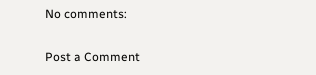No comments:

Post a Comment